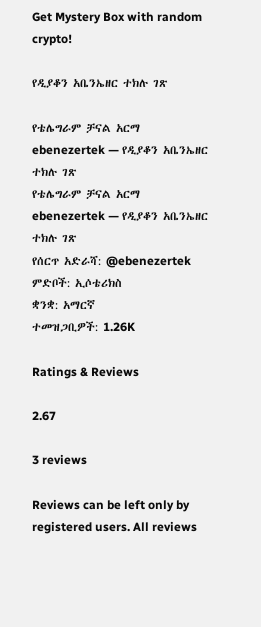Get Mystery Box with random crypto!

የዲያቆን አቤንኤዘር ተክሉ ገጽ

የቴሌግራም ቻናል አርማ ebenezertek — የዲያቆን አቤንኤዘር ተክሉ ገጽ
የቴሌግራም ቻናል አርማ ebenezertek — የዲያቆን አቤንኤዘር ተክሉ ገጽ
የሰርጥ አድራሻ: @ebenezertek
ምድቦች: ኢሶቴሪክስ
ቋንቋ: አማርኛ
ተመዝጋቢዎች: 1.26K

Ratings & Reviews

2.67

3 reviews

Reviews can be left only by registered users. All reviews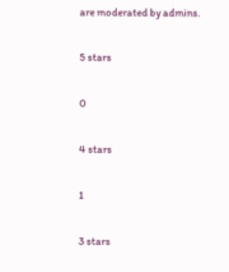are moderated by admins.

5 stars

0

4 stars

1

3 stars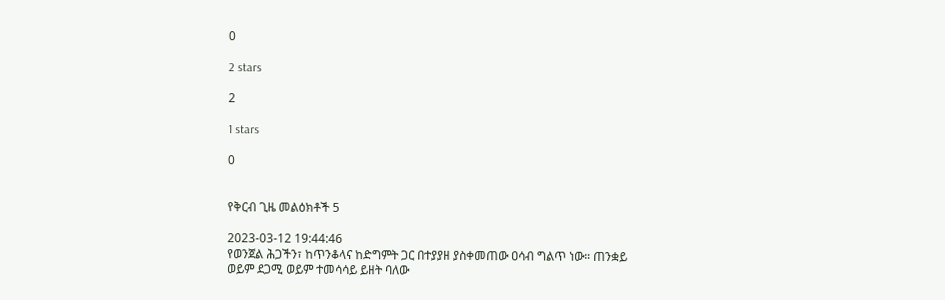0

2 stars

2

1 stars

0


የቅርብ ጊዜ መልዕክቶች 5

2023-03-12 19:44:46
የወንጀል ሕጋችን፣ ከጥንቆላና ከድግምት ጋር በተያያዘ ያስቀመጠው ዐሳብ ግልጥ ነው። ጠንቋይ ወይም ደጋሚ ወይም ተመሳሳይ ይዘት ባለው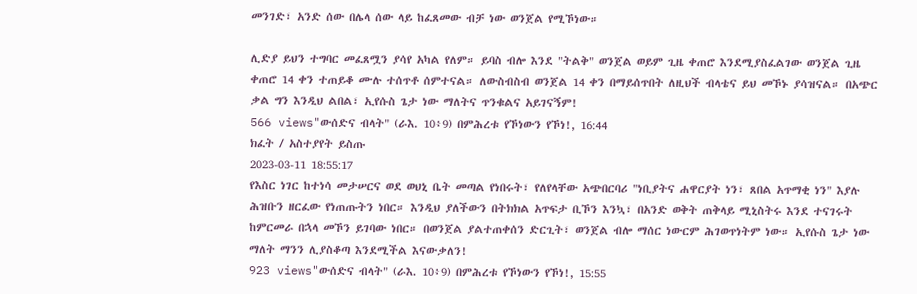መንገድ፣ አንድ ሰው በሌላ ሰው ላይ ከፈጸመው ብቻ ነው ወንጀል የሚኾነው።

ሊድያ ይህን ተግባር መፈጸሟን ያሳየ አካል የለም። ይባስ ብሎ እንደ "ትልቅ" ወንጀል ወይም ጊዜ ቀጠሮ እንደሚያስፈልገው ወንጀል ጊዜ ቀጠሮ 14 ቀን ተጠይቆ ሙሉ ተሰጥቶ ሰምተናል። ለውስብስብ ወንጀል 14 ቀን በማይሰጥበት ለዚህች ብላቴና ይህ መኾኑ ያሳዝናል። በአጭር ቃል ግን እንዲህ ልበል፣ ኢየሱስ ጌታ ነው ማለትና ጥንቁልና አይገናኝም!
566 views"ውሰድና ብላት" (ራእ. 10፥9) በምሕረቱ የኾነውን የኾነ!, 16:44
ክፈት / አስተያየት ይስጡ
2023-03-11 18:55:17
የእስር ነገር ከተነሳ መታሠርና ወደ ወህኒ ቤት መጣል የነበሩት፣ የለየላቸው አጭበርባሪ "ነቢያትና ሐዋርያት ነን፣ ጸበል አጥማቂ ነን" እያሉ ሕዝቡን ዘርፈው የነጠጡትን ነበር። እንዲህ ያለችውን በትክክል አጥፍታ ቢኾን እንኳ፣ በአንድ ወቅት ጠቅላይ ሚኒስትሩ እንደ ተናገሩት ከምርመራ በኋላ መኾን ይገባው ነበር። በወንጀል ያልተጠቀሰን ድርጊት፣ ወንጀል ብሎ ማሰር ነውርም ሕገወጥነትም ነው። ኢየሱስ ጌታ ነው ማለት ማንን ሊያስቆጣ እንደሚችል እናውቃለን!
923 views"ውሰድና ብላት" (ራእ. 10፥9) በምሕረቱ የኾነውን የኾነ!, 15:55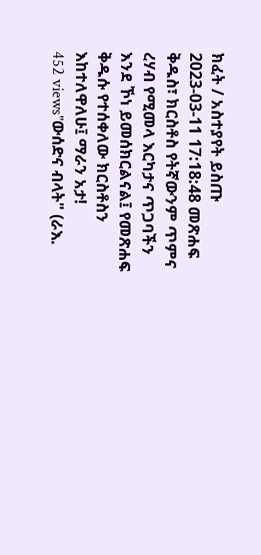ክፈት / አስተያየት ይስጡ
2023-03-11 17:18:48 መጽሐፍ ቅዱስ፣ ክርስቶስ የትኛውንም ጥምና ረሃብ የሚመላ እርካታና ጥጋባችን እንደ ኾነ ይመሰክርልናል፤ የመጽሐፍ ቅዱሱ የተሰቀለው ክርስቶስን እከተለዋለሁ፤ ማራን አታ!
452 views"ውሰድና ብላት" (ራእ.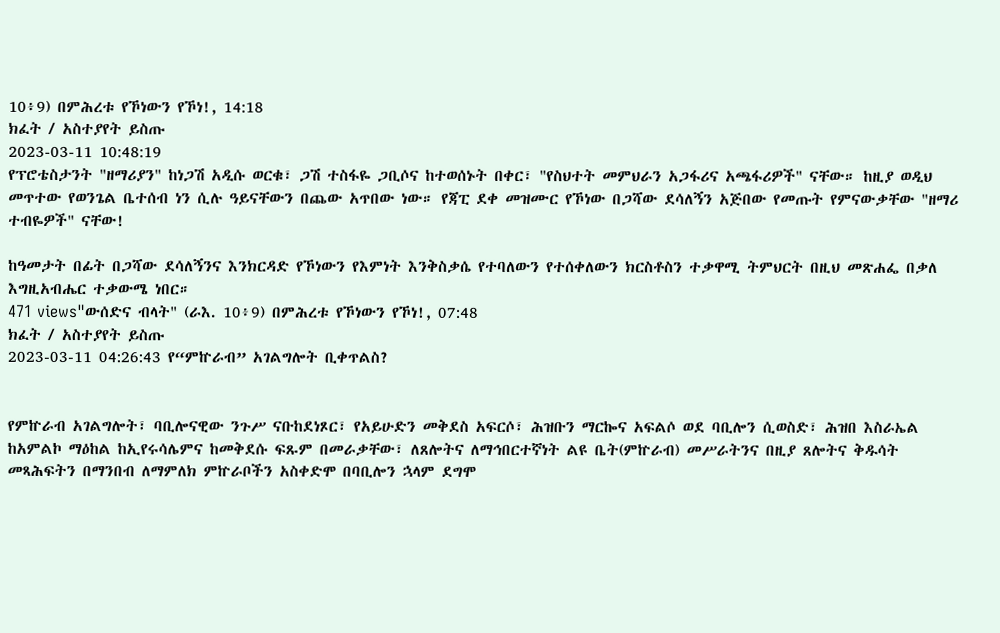10፥9) በምሕረቱ የኾነውን የኾነ!, 14:18
ክፈት / አስተያየት ይስጡ
2023-03-11 10:48:19
የፕሮቴስታንት "ዘማሪያን" ከነጋሽ አዲሱ ወርቁ፣ ጋሽ ተስፋዬ ጋቢሶና ከተወሰኑት በቀር፣ "የስህተት መምህራን አጋፋሪና አጫፋሪዎች" ናቸው። ከዚያ ወዲህ መጥተው የወንጌል ቤተሰብ ነን ሲሉ ዓይናቸውን በጨው አጥበው ነው። የጃፒ ደቀ መዝሙር የኾነው በጋሻው ደሳለኝን አጅበው የመጡት የምናውቃቸው "ዘማሪ ተብዬዎች" ናቸው!

ከዓመታት በፊት በጋሻው ደሳለኝንና እንክርዳድ የኾነውን የእምነት እንቅስቃሴ የተባለውን የተሰቀለውን ክርስቶስን ተቃዋሚ ትምህርት በዚህ መጽሐፌ በቃለ እግዚአብሔር ተቃውሜ ነበር።
471 views"ውሰድና ብላት" (ራእ. 10፥9) በምሕረቱ የኾነውን የኾነ!, 07:48
ክፈት / አስተያየት ይስጡ
2023-03-11 04:26:43 የ“ምኵራብ” አገልግሎት ቢቀጥልስ?


የምኵራብ አገልግሎት፣ ባቢሎናዊው ንጉሥ ናቡከደነጾር፣ የአይሁድን መቅደስ አፍርሶ፣ ሕዝቡን ማርኰና አፍልሶ ወደ ባቢሎን ሲወስድ፣ ሕዝበ እስራኤል ከአምልኮ ማዕከል ከኢየሩሳሌምና ከመቅደሱ ፍጹም በመራቃቸው፣ ለጸሎትና ለማኅበርተኛነት ልዩ ቤት(ምኵራብ) መሥራትንና በዚያ ጸሎትና ቅዱሳት መጻሕፍትን በማንበብ ለማምለክ ምኵራቦችን አስቀድሞ በባቢሎን ኋላም ደግሞ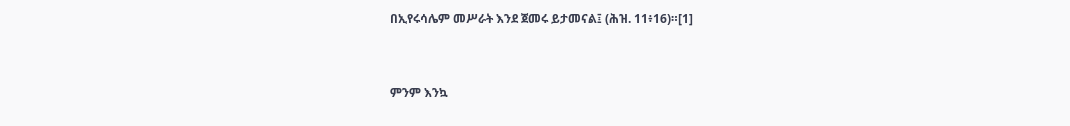በኢየሩሳሌም መሥራት እንደ ጀመሩ ይታመናል፤ (ሕዝ. 11፥16)።[1]



ምንም እንኳ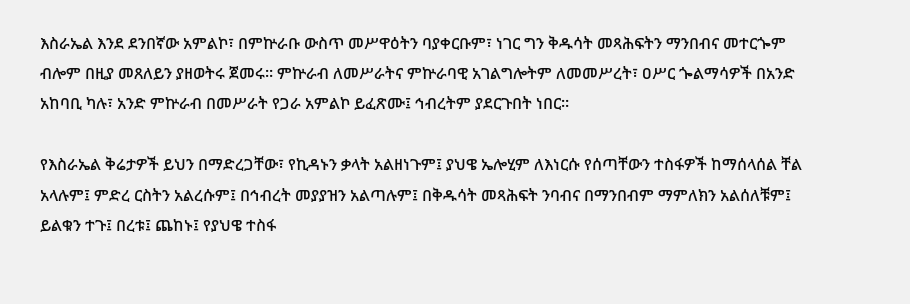እስራኤል እንደ ደንበኛው አምልኮ፣ በምኵራቡ ውስጥ መሥዋዕትን ባያቀርቡም፣ ነገር ግን ቅዱሳት መጻሕፍትን ማንበብና መተርጐም ብሎም በዚያ መጸለይን ያዘወትሩ ጀመሩ። ምኵራብ ለመሥራትና ምኵራባዊ አገልግሎትም ለመመሥረት፣ ዐሥር ጐልማሳዎች በአንድ አከባቢ ካሉ፣ አንድ ምኵራብ በመሥራት የጋራ አምልኮ ይፈጽሙ፤ ኅብረትም ያደርጉበት ነበር።

የእስራኤል ቅሬታዎች ይህን በማድረጋቸው፣ የኪዳኑን ቃላት አልዘነጉም፤ ያህዌ ኤሎሂም ለእነርሱ የሰጣቸውን ተስፋዎች ከማሰላሰል ቸል አላሉም፤ ምድረ ርስትን አልረሱም፤ በኅብረት መያያዝን አልጣሉም፤ በቅዱሳት መጻሕፍት ንባብና በማንበብም ማምለክን አልሰለቹም፤ ይልቁን ተጉ፤ በረቱ፤ ጨከኑ፤ የያህዌ ተስፋ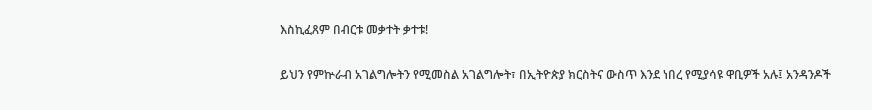እስኪፈጸም በብርቱ መቃተት ቃተቱ!

ይህን የምኵራብ አገልግሎትን የሚመስል አገልግሎት፣ በኢትዮጵያ ክርስትና ውስጥ እንደ ነበረ የሚያሳዩ ዋቢዎች አሉ፤ አንዳንዶች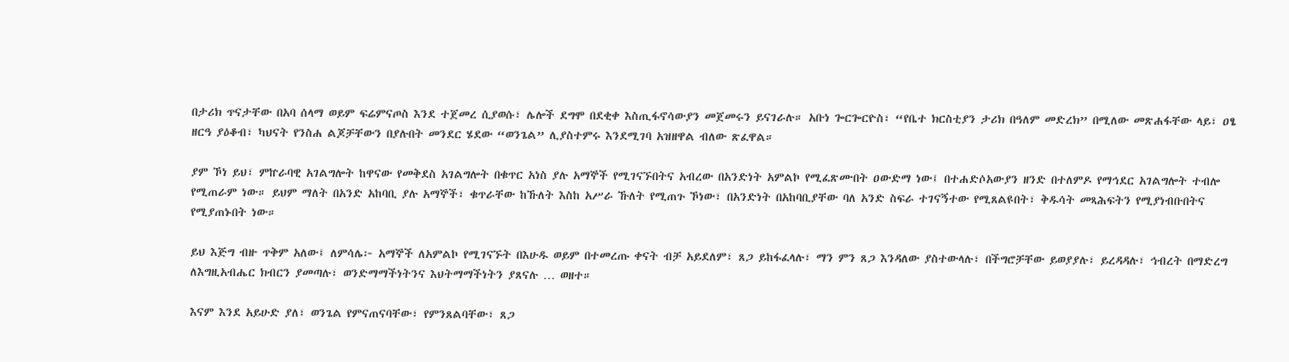በታሪክ ጥናታቸው በአባ ሰላማ ወይም ፍሬምናጦስ እንደ ተጀመረ ሲያወሱ፣ ሌሎች ደግሞ በደቂቀ እስጢፋኖሳውያን መጀመሩን ይናገራሉ። አቡነ ጐርጐርዮስ፣ “የቤተ ክርስቲያን ታሪክ በዓለም መድረክ” በሚለው መጽሐፋቸው ላይ፣ ዐፄ ዘርዓ ያዕቆብ፣ ካህናት የንስሐ ልጆቻቸውን በያሉበት መንደር ሄደው “ወንጌል” ሊያስተምሩ እንደሚገባ አዝዘዋል ብለው ጽፈዋል።

ያም ኾነ ይህ፣ ምኵራባዊ አገልግሎት ከዋናው የመቅደስ አገልግሎት በቁጥር አነስ ያሉ አማኞች የሚገናኙበትና አብረው በአንድነት አምልኮ የሚፈጽሙበት ዐውድማ ነው፤ በተሐድሶአውያን ዘንድ በተለምዶ የማኅደር አገልግሎት ተብሎ የሚጠራም ነው። ይህም ማለት በአንድ አከባቢ ያሉ አማኞች፣ ቁጥራቸው ከኹለት እስከ አሥራ ኹለት የሚጠጉ ኾነው፣ በአንድነት በአከባቢያቸው ባለ አንድ ስፍራ ተገናኝተው የሚጸልዩበት፣ ቅዱሳት መጻሕፍትን የሚያነብቡበትና የሚያጠኑበት ነው።

ይህ እጅግ ብዙ ጥቅም አለው፤ ለምሳሌ፦ አማኞች ለአምልኮ የሚገናኙት በእሁዱ ወይም በተመረጡ ቀናት ብቻ አይደለም፣ ጸጋ ይከፋፈላሉ፣ ማን ምን ጸጋ እንዳለው ያስተውላሉ፣ በችግሮቻቸው ይወያያሉ፣ ይረዳዳሉ፣ ኅብረት በማድረግ ለእግዚአብሔር ክብርን ያመጣሉ፣ ወንድማማችነትንና እህትማማችነትን ያጸናሉ … ወዘተ።

እናም እንደ አይሁድ ያለ፣ ወንጌል የምናጠናባቸው፣ የምንጸልባቸው፣ ጸጋ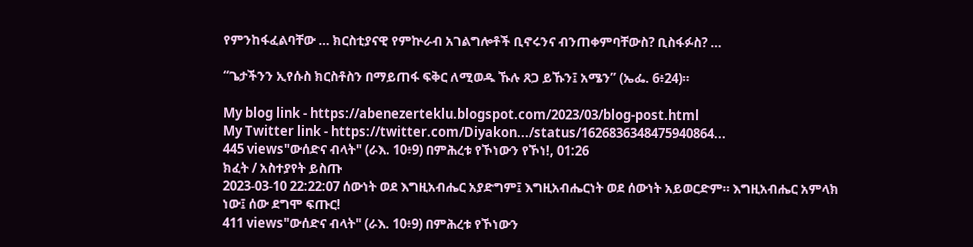የምንከፋፈልባቸው … ክርስቲያናዊ የምኵራብ አገልግሎቶች ቢኖሩንና ብንጠቀምባቸውስ? ቢስፋፉስ? …

“ጌታችንን ኢየሱስ ክርስቶስን በማይጠፋ ፍቅር ለሚወዱ ኹሉ ጸጋ ይኹን፤ አሜን” (ኤፌ. 6፥24)።

My blog link - https://abenezerteklu.blogspot.com/2023/03/blog-post.html
My Twitter link - https://twitter.com/Diyakon.../status/1626836348475940864...
445 views"ውሰድና ብላት" (ራእ. 10፥9) በምሕረቱ የኾነውን የኾነ!, 01:26
ክፈት / አስተያየት ይስጡ
2023-03-10 22:22:07 ሰውነት ወደ እግዚአብሔር አያድግም፤ እግዚአብሔርነት ወደ ሰውነት አይወርድም። እግዚአብሔር አምላክ ነው፤ ሰው ደግሞ ፍጡር!
411 views"ውሰድና ብላት" (ራእ. 10፥9) በምሕረቱ የኾነውን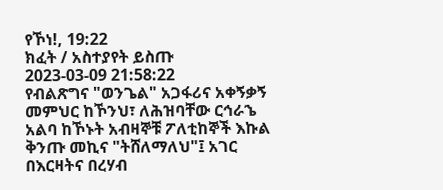የኾነ!, 19:22
ክፈት / አስተያየት ይስጡ
2023-03-09 21:58:22
የብልጽግና "ወንጌል" አጋፋሪና አቀኝቃኝ መምህር ከኾንህ፣ ለሕዝባቸው ርኅራኄ አልባ ከኾኑት አብዛኞቹ ፖለቲከኞች እኩል ቅንጡ መኪና "ትሸለማለህ"፤ አገር በእርዛትና በረሃብ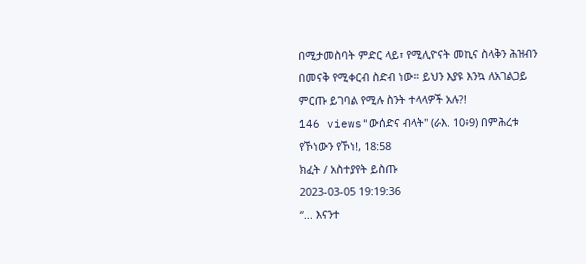በሚታመስባት ምድር ላይ፣ የሚሊዮናት መኪና ስላቅን ሕዝብን በመናቅ የሚቀርብ ስድብ ነው። ይህን እያዩ እንኳ ለአገልጋይ ምርጡ ይገባል የሚሉ ስንት ተላላዎች አሉ?!
146 views"ውሰድና ብላት" (ራእ. 10፥9) በምሕረቱ የኾነውን የኾነ!, 18:58
ክፈት / አስተያየት ይስጡ
2023-03-05 19:19:36
“... እናንተ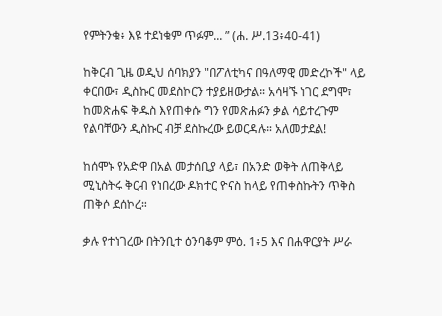የምትንቁ፥ እዩ ተደነቁም ጥፉም... ” (ሐ. ሥ.13፥40-41)

ከቅርብ ጊዜ ወዲህ ሰባክያን "በፖለቲካና በዓለማዊ መድረኮች" ላይ ቀርበው፣ ዲስኩር መደስኮርን ተያይዘውታል። አሳዛኙ ነገር ደግሞ፣ ከመጽሐፍ ቅዱስ እየጠቀሱ ግን የመጽሐፉን ቃል ሳይተረጉም የልባቸውን ዲስኩር ብቻ ደስኩረው ይወርዳሉ። አለመታደል!

ከሰሞኑ የአድዋ በአል መታሰቢያ ላይ፣ በአንድ ወቅት ለጠቅላይ ሚኒስትሩ ቅርብ የነበረው ዶክተር ዮናስ ከላይ የጠቀስኩትን ጥቅስ ጠቅሶ ደሰኮረ።

ቃሉ የተነገረው በትንቢተ ዕንባቆም ምዕ. 1፥5 እና በሐዋርያት ሥራ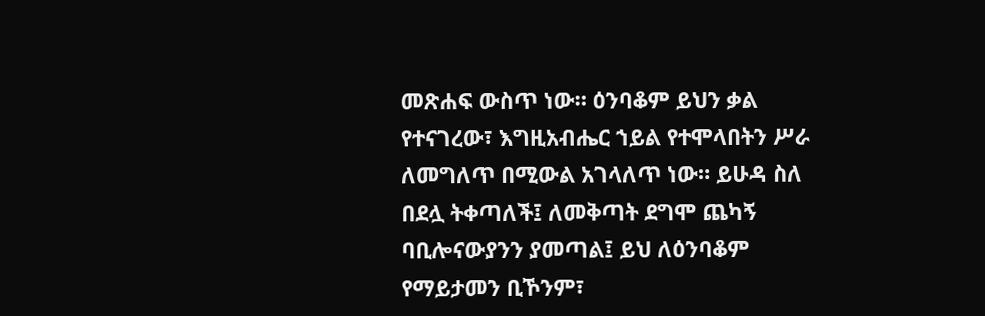መጽሐፍ ውስጥ ነው። ዕንባቆም ይህን ቃል የተናገረው፣ እግዚአብሔር ኀይል የተሞላበትን ሥራ ለመግለጥ በሚውል አገላለጥ ነው። ይሁዳ ስለ በደሏ ትቀጣለች፤ ለመቅጣት ደግሞ ጨካኝ ባቢሎናውያንን ያመጣል፤ ይህ ለዕንባቆም የማይታመን ቢኾንም፣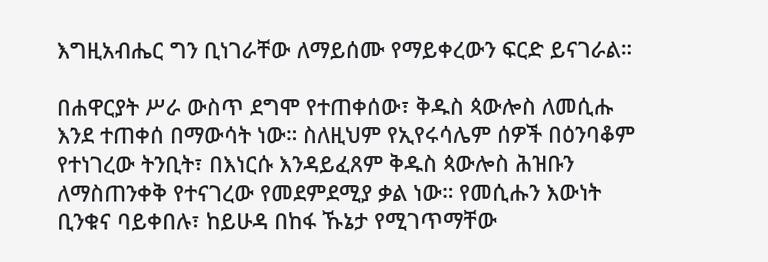እግዚአብሔር ግን ቢነገራቸው ለማይሰሙ የማይቀረውን ፍርድ ይናገራል።

በሐዋርያት ሥራ ውስጥ ደግሞ የተጠቀሰው፣ ቅዱስ ጳውሎስ ለመሲሑ እንደ ተጠቀሰ በማውሳት ነው። ስለዚህም የኢየሩሳሌም ሰዎች በዕንባቆም የተነገረው ትንቢት፣ በእነርሱ እንዳይፈጸም ቅዱስ ጳውሎስ ሕዝቡን ለማስጠንቀቅ የተናገረው የመደምደሚያ ቃል ነው። የመሲሑን እውነት ቢንቁና ባይቀበሉ፣ ከይሁዳ በከፋ ኹኔታ የሚገጥማቸው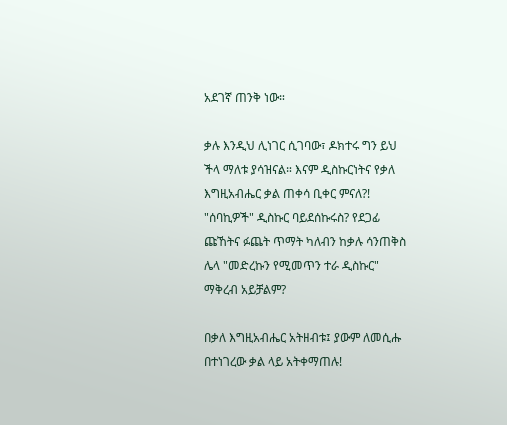አደገኛ ጠንቅ ነው።

ቃሉ እንዲህ ሊነገር ሲገባው፣ ዶክተሩ ግን ይህ ችላ ማለቱ ያሳዝናል። እናም ዲስኩርነትና የቃለ እግዚአብሔር ቃል ጠቀሳ ቢቀር ምናለ?! "ሰባኪዎች" ዲስኩር ባይደሰኩሩስ? የደጋፊ ጩኸትና ፉጨት ጥማት ካለብን ከቃሉ ሳንጠቅስ ሌላ "መድረኩን የሚመጥን ተራ ዲስኩር" ማቅረብ አይቻልም?

በቃለ እግዚአብሔር አትዘብቱ፤ ያውም ለመሲሑ በተነገረው ቃል ላይ አትቀማጠሉ!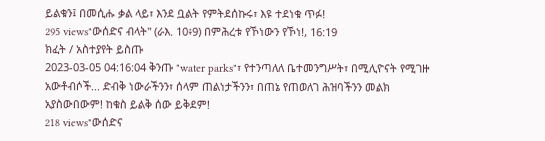ይልቁን፤ በመሲሑ ቃል ላይ፣ እንደ ቧልት የምትደሰኩሩ፣ እዩ ተደነቁ ጥፉ!
295 views"ውሰድና ብላት" (ራእ. 10፥9) በምሕረቱ የኾነውን የኾነ!, 16:19
ክፈት / አስተያየት ይስጡ
2023-03-05 04:16:04 ቅንጡ "water parks"፣ የተንጣለለ ቤተመንግሥት፣ በሚሊዮናት የሚገዙ አውቶብሶች... ድብቅ ነውራችንን፣ ሰላም ጠልነታችንን፣ በጠኔ የጠወለገ ሕዝባችንን መልክ አያስውበውም! ከቁስ ይልቅ ሰው ይቅደም!
218 views"ውሰድና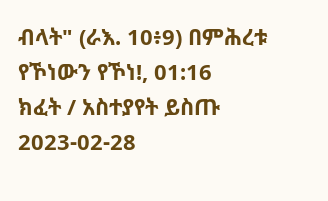ብላት" (ራእ. 10፥9) በምሕረቱ የኾነውን የኾነ!, 01:16
ክፈት / አስተያየት ይስጡ
2023-02-28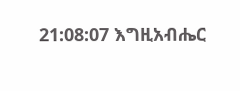21:08:07 እግዚአብሔር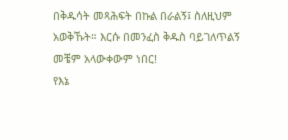በቅዱሳት መጻሕፍት በኩል በራልኝ፤ ስለዚህም አወቅኹት። እርሱ በመንፈስ ቅዱስ ባይገለጥልኝ መቼም አላውቀውም ነበር!
የእኔ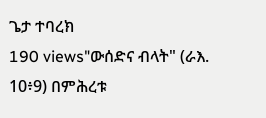ጌታ ተባረክ
190 views"ውሰድና ብላት" (ራእ. 10፥9) በምሕረቱ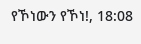የኾነውን የኾነ!, 18:08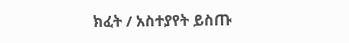ክፈት / አስተያየት ይስጡ